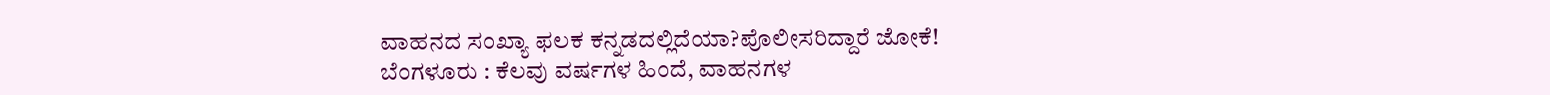ವಾಹನದ ಸಂಖ್ಯಾ ಫಲಕ ಕನ್ನಡದಲ್ಲಿದೆಯಾ?ಪೊಲೀಸರಿದ್ದಾರೆ ಜೋಕೆ!
ಬೆಂಗಳೂರು : ಕೆಲವು ವರ್ಷಗಳ ಹಿಂದೆ, ವಾಹನಗಳ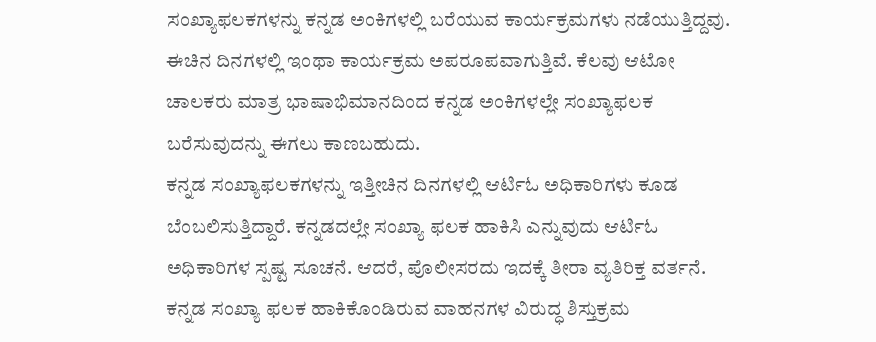ಸಂಖ್ಯಾಫಲಕಗಳನ್ನು ಕನ್ನಡ ಅಂಕಿಗಳಲ್ಲಿ ಬರೆಯುವ ಕಾರ್ಯಕ್ರಮಗಳು ನಡೆಯುತ್ತಿದ್ದವು. ಈಚಿನ ದಿನಗಳಲ್ಲಿ ಇಂಥಾ ಕಾರ್ಯಕ್ರಮ ಅಪರೂಪವಾಗುತ್ತಿವೆ. ಕೆಲವು ಆಟೋ ಚಾಲಕರು ಮಾತ್ರ ಭಾಷಾಭಿಮಾನದಿಂದ ಕನ್ನಡ ಅಂಕಿಗಳಲ್ಲೇ ಸಂಖ್ಯಾಫಲಕ ಬರೆಸುವುದನ್ನು ಈಗಲು ಕಾಣಬಹುದು.
ಕನ್ನಡ ಸಂಖ್ಯಾಫಲಕಗಳನ್ನು ಇತ್ತೀಚಿನ ದಿನಗಳಲ್ಲಿ ಆರ್ಟಿಓ ಅಧಿಕಾರಿಗಳು ಕೂಡ ಬೆಂಬಲಿಸುತ್ತಿದ್ದಾರೆ. ಕನ್ನಡದಲ್ಲೇ ಸಂಖ್ಯಾ ಫಲಕ ಹಾಕಿಸಿ ಎನ್ನುವುದು ಆರ್ಟಿಓ ಅಧಿಕಾರಿಗಳ ಸ್ಪಷ್ಟ ಸೂಚನೆ. ಆದರೆ, ಪೊಲೀಸರದು ಇದಕ್ಕೆ ತೀರಾ ವ್ಯತಿರಿಕ್ತ ವರ್ತನೆ. ಕನ್ನಡ ಸಂಖ್ಯಾ ಫಲಕ ಹಾಕಿಕೊಂಡಿರುವ ವಾಹನಗಳ ವಿರುದ್ಧ ಶಿಸ್ತುಕ್ರಮ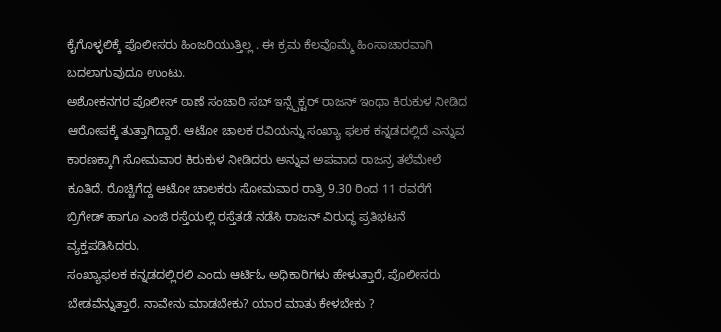ಕೈಗೊಳ್ಳಲಿಕ್ಕೆ ಪೊಲೀಸರು ಹಿಂಜರಿಯುತ್ತಿಲ್ಲ . ಈ ಕ್ರಮ ಕೆಲವೊಮ್ಮೆ ಹಿಂಸಾಚಾರವಾಗಿ ಬದಲಾಗುವುದೂ ಉಂಟು.
ಅಶೋಕನಗರ ಪೊಲೀಸ್ ಠಾಣೆ ಸಂಚಾರಿ ಸಬ್ ಇನ್ಸ್ಪೆಕ್ಟರ್ ರಾಜನ್ ಇಂಥಾ ಕಿರುಕುಳ ನೀಡಿದ ಆರೋಪಕ್ಕೆ ತುತ್ತಾಗಿದ್ದಾರೆ. ಆಟೋ ಚಾಲಕ ರವಿಯನ್ನು ಸಂಖ್ಯಾ ಫಲಕ ಕನ್ನಡದಲ್ಲಿದೆ ಎನ್ನುವ ಕಾರಣಕ್ಕಾಗಿ ಸೋಮವಾರ ಕಿರುಕುಳ ನೀಡಿದರು ಅನ್ನುವ ಅಪವಾದ ರಾಜನ್ರ ತಲೆಮೇಲೆ ಕೂತಿದೆ. ರೊಚ್ಚಿಗೆದ್ದ ಆಟೋ ಚಾಲಕರು ಸೋಮವಾರ ರಾತ್ರಿ 9.30 ರಿಂದ 11 ರವರೆಗೆ ಬ್ರಿಗೇಡ್ ಹಾಗೂ ಎಂಜಿ ರಸ್ತೆಯಲ್ಲಿ ರಸ್ತೆತಡೆ ನಡೆಸಿ ರಾಜನ್ ವಿರುದ್ಧ ಪ್ರತಿಭಟನೆ ವ್ಯಕ್ತಪಡಿಸಿದರು.
ಸಂಖ್ಯಾಫಲಕ ಕನ್ನಡದಲ್ಲಿರಲಿ ಎಂದು ಆರ್ಟಿಓ ಅಧಿಕಾರಿಗಳು ಹೇಳುತ್ತಾರೆ, ಪೊಲೀಸರು ಬೇಡವೆನ್ನುತ್ತಾರೆ. ನಾವೇನು ಮಾಡಬೇಕು? ಯಾರ ಮಾತು ಕೇಳಬೇಕು ?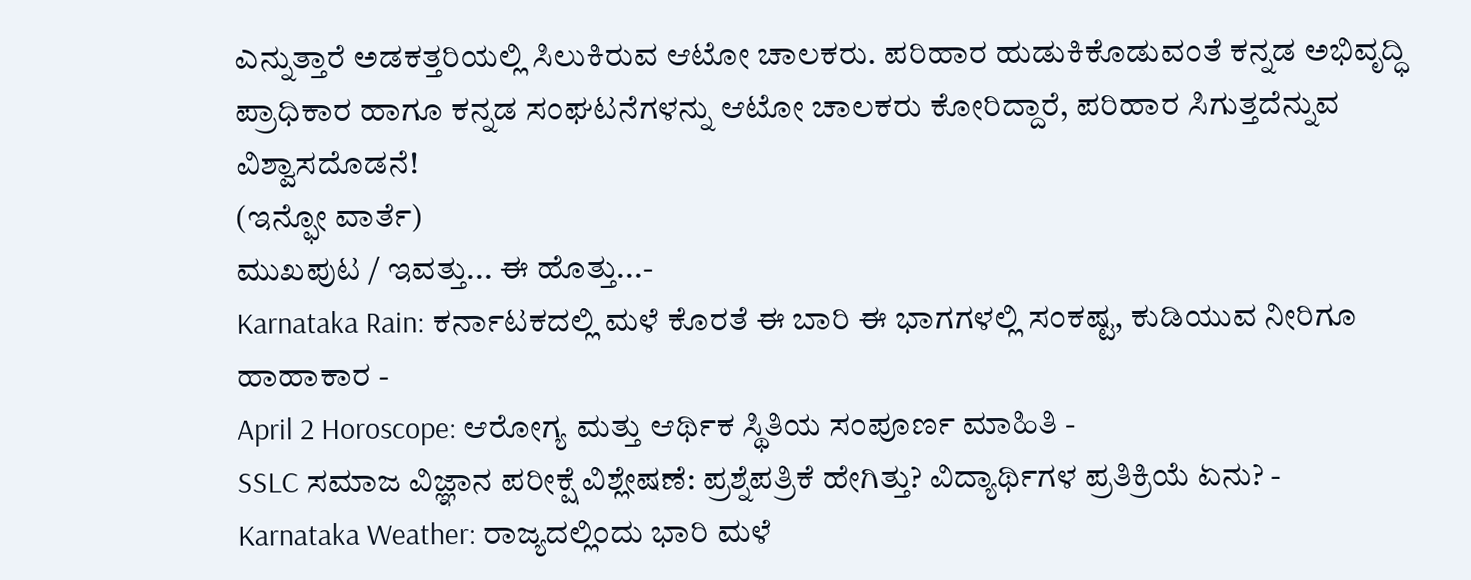ಎನ್ನುತ್ತಾರೆ ಅಡಕತ್ತರಿಯಲ್ಲಿ ಸಿಲುಕಿರುವ ಆಟೋ ಚಾಲಕರು. ಪರಿಹಾರ ಹುಡುಕಿಕೊಡುವಂತೆ ಕನ್ನಡ ಅಭಿವೃದ್ಧಿ ಪ್ರಾಧಿಕಾರ ಹಾಗೂ ಕನ್ನಡ ಸಂಘಟನೆಗಳನ್ನು ಆಟೋ ಚಾಲಕರು ಕೋರಿದ್ದಾರೆ, ಪರಿಹಾರ ಸಿಗುತ್ತದೆನ್ನುವ ವಿಶ್ವಾಸದೊಡನೆ!
(ಇನ್ಫೋ ವಾರ್ತೆ)
ಮುಖಪುಟ / ಇವತ್ತು... ಈ ಹೊತ್ತು...-
Karnataka Rain: ಕರ್ನಾಟಕದಲ್ಲಿ ಮಳೆ ಕೊರತೆ ಈ ಬಾರಿ ಈ ಭಾಗಗಳಲ್ಲಿ ಸಂಕಷ್ಟ, ಕುಡಿಯುವ ನೀರಿಗೂ ಹಾಹಾಕಾರ -
April 2 Horoscope: ಆರೋಗ್ಯ ಮತ್ತು ಆರ್ಥಿಕ ಸ್ಥಿತಿಯ ಸಂಪೂರ್ಣ ಮಾಹಿತಿ -
SSLC ಸಮಾಜ ವಿಜ್ಞಾನ ಪರೀಕ್ಷೆ ವಿಶ್ಲೇಷಣೆ: ಪ್ರಶ್ನೆಪತ್ರಿಕೆ ಹೇಗಿತ್ತು? ವಿದ್ಯಾರ್ಥಿಗಳ ಪ್ರತಿಕ್ರಿಯೆ ಏನು? -
Karnataka Weather: ರಾಜ್ಯದಲ್ಲಿಂದು ಭಾರಿ ಮಳೆ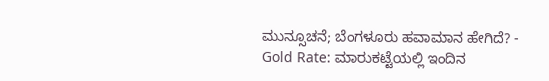ಮುನ್ಸೂಚನೆ; ಬೆಂಗಳೂರು ಹವಾಮಾನ ಹೇಗಿದೆ? -
Gold Rate: ಮಾರುಕಟ್ಟೆಯಲ್ಲಿ ಇಂದಿನ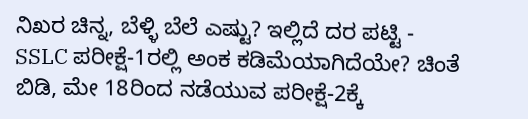ನಿಖರ ಚಿನ್ನ, ಬೆಳ್ಳಿ ಬೆಲೆ ಎಷ್ಟು? ಇಲ್ಲಿದೆ ದರ ಪಟ್ಟಿ -
SSLC ಪರೀಕ್ಷೆ-1ರಲ್ಲಿ ಅಂಕ ಕಡಿಮೆಯಾಗಿದೆಯೇ? ಚಿಂತೆ ಬಿಡಿ, ಮೇ 18ರಿಂದ ನಡೆಯುವ ಪರೀಕ್ಷೆ-2ಕ್ಕೆ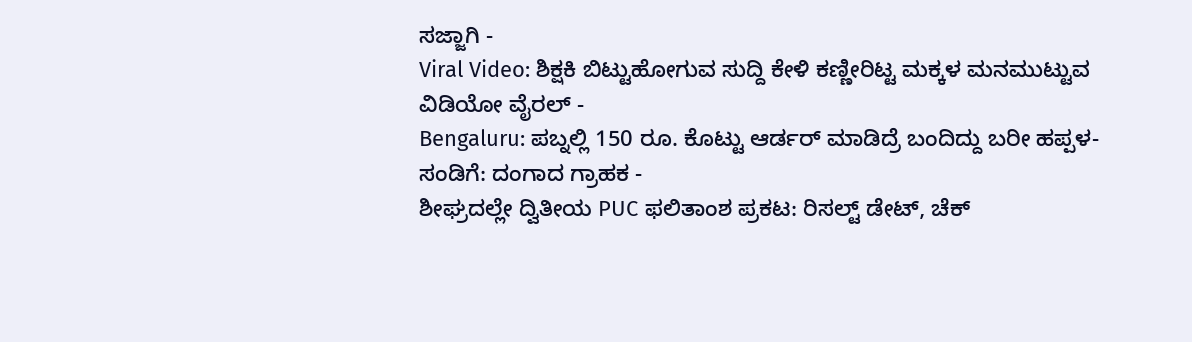ಸಜ್ಜಾಗಿ -
Viral Video: ಶಿಕ್ಷಕಿ ಬಿಟ್ಟುಹೋಗುವ ಸುದ್ದಿ ಕೇಳಿ ಕಣ್ಣೀರಿಟ್ಟ ಮಕ್ಕಳ ಮನಮುಟ್ಟುವ ವಿಡಿಯೋ ವೈರಲ್ -
Bengaluru: ಪಬ್ನಲ್ಲಿ 150 ರೂ. ಕೊಟ್ಟು ಆರ್ಡರ್ ಮಾಡಿದ್ರೆ ಬಂದಿದ್ದು ಬರೀ ಹಪ್ಪಳ-ಸಂಡಿಗೆ: ದಂಗಾದ ಗ್ರಾಹಕ -
ಶೀಘ್ರದಲ್ಲೇ ದ್ವಿತೀಯ PUC ಫಲಿತಾಂಶ ಪ್ರಕಟ: ರಿಸಲ್ಟ್ ಡೇಟ್, ಚೆಕ್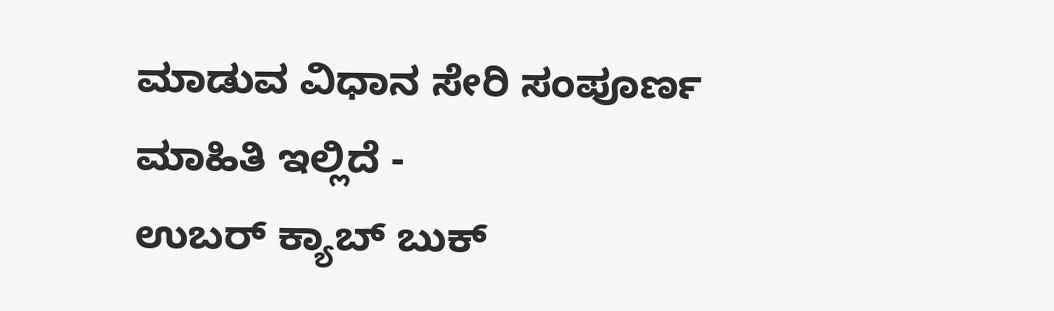ಮಾಡುವ ವಿಧಾನ ಸೇರಿ ಸಂಪೂರ್ಣ ಮಾಹಿತಿ ಇಲ್ಲಿದೆ -
ಉಬರ್ ಕ್ಯಾಬ್ ಬುಕ್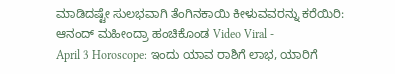ಮಾಡಿದಷ್ಟೇ ಸುಲಭವಾಗಿ ತೆಂಗಿನಕಾಯಿ ಕೀಳುವವರನ್ನು ಕರೆಯಿರಿ: ಆನಂದ್ ಮಹೀಂದ್ರಾ ಹಂಚಿಕೊಂಡ Video Viral -
April 3 Horoscope: ಇಂದು ಯಾವ ರಾಶಿಗೆ ಲಾಭ, ಯಾರಿಗೆ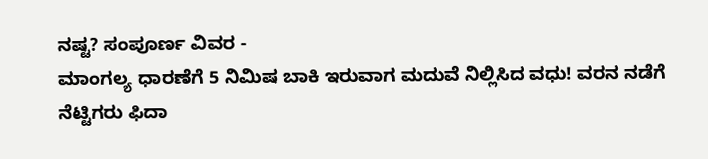ನಷ್ಟ? ಸಂಪೂರ್ಣ ವಿವರ -
ಮಾಂಗಲ್ಯ ಧಾರಣೆಗೆ 5 ನಿಮಿಷ ಬಾಕಿ ಇರುವಾಗ ಮದುವೆ ನಿಲ್ಲಿಸಿದ ವಧು! ವರನ ನಡೆಗೆ ನೆಟ್ಟಿಗರು ಫಿದಾ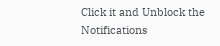Click it and Unblock the Notifications